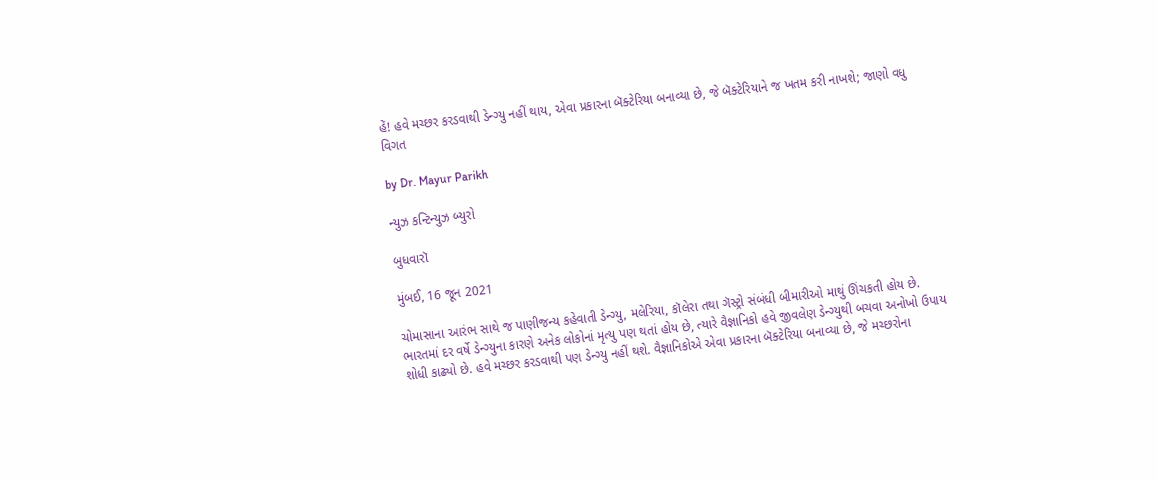હેં! હવે મચ્છર કરડવાથી ડેન્ગ્યુ નહીં થાય, એવા પ્રકારના બૅક્ટેરિયા બનાવ્યા છે, જે બૅક્ટેરિયાને જ ખતમ કરી નાખશે; જાણો વધુ વિગત

by Dr. Mayur Parikh

ન્યુઝ કન્ટિન્યુઝ બ્યુરો

બુધવારૉ

મુંબઈ, 16 જૂન 2021

ચોમાસાના આરંભ સાથે જ પાણીજન્ય કહેવાતી ડેન્ગ્યુ, મલેરિયા, કૉલેરા તથા ગૅસ્ટ્રો સંબંધી બીમારીઓ માથું ઊંચકતી હોય છે. ભારતમાં દર વર્ષે ડેન્ગ્યુના કારણે અનેક લોકોનાં મૃત્યુ પણ થતાં હોય છે, ત્યારે વૈજ્ઞાનિકો હવે જીવલેણ ડેન્ગ્યુથી બચવા અનોખો ઉપાય શોધી કાઢ્યો છે. હવે મચ્છર કરડવાથી પણ ડેન્ગ્યુ નહીં થશે. વૈજ્ઞાનિકોએ એવા પ્રકારના બૅક્ટેરિયા બનાવ્યા છે, જે મચ્છરોના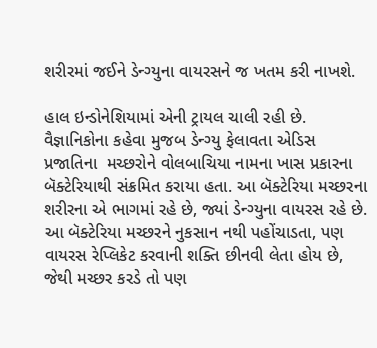શરીરમાં જઈને ડેન્ગ્યુના વાયરસને જ ખતમ કરી નાખશે.

હાલ ઇન્ડોનેશિયામાં એની ટ્રાયલ ચાલી રહી છે. વૈજ્ઞાનિકોના કહેવા મુજબ ડેન્ગ્યુ ફેલાવતા એડિસ પ્રજાતિના  મચ્છરોને વોલબાચિયા નામના ખાસ પ્રકારના બૅક્ટેરિયાથી સંક્રમિત કરાયા હતા. આ બૅક્ટેરિયા મચ્છરના  શરીરના એ ભાગમાં રહે છે, જ્યાં ડેન્ગ્યુના વાયરસ રહે છે. આ બૅક્ટેરિયા મચ્છરને નુકસાન નથી પહોંચાડતા, પણ વાયરસ રેપ્લિકેટ કરવાની શક્તિ છીનવી લેતા હોય છે, જેથી મચ્છર કરડે તો પણ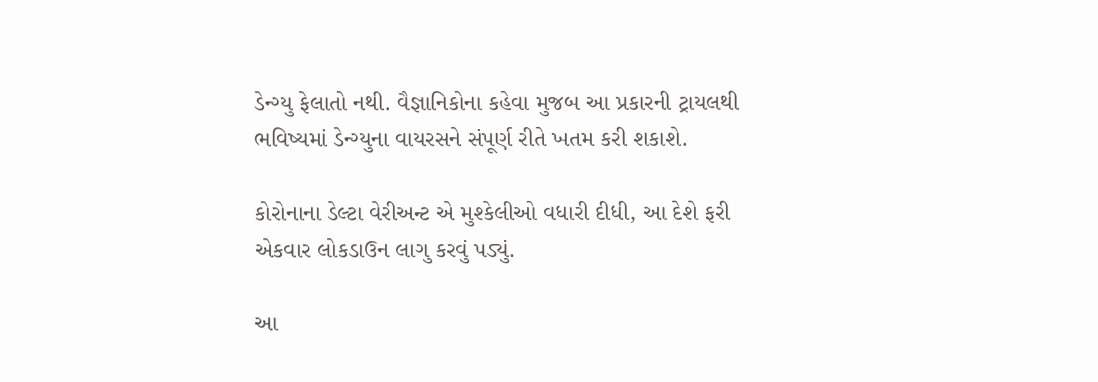ડેન્ગ્યુ ફેલાતો નથી. વૈજ્ઞાનિકોના કહેવા મુજબ આ પ્રકારની ટ્રાયલથી ભવિષ્યમાં ડેન્ગ્યુના વાયરસને સંપૂર્ણ રીતે ખતમ કરી શકાશે.

કોરોનાના ડેલ્ટા વેરીઅન્ટ એ મુશ્કેલીઓ વધારી દીધી, આ દેશે ફરી એકવાર લોકડાઉન લાગુ કરવું પડ્યું.

આ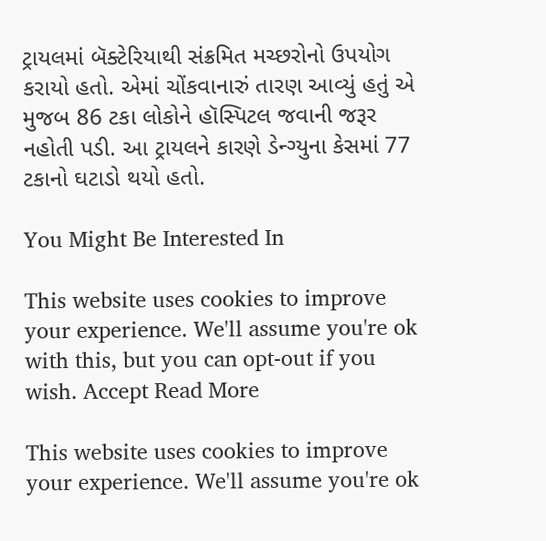ટ્રાયલમાં બૅક્ટેરિયાથી સંક્રમિત મચ્છરોનો ઉપયોગ કરાયો હતો. એમાં ચોંકવાનારું તારણ આવ્યું હતું એ મુજબ 86 ટકા લોકોને હૉસ્પિટલ જવાની જરૂર નહોતી પડી. આ ટ્રાયલને કારણે ડેન્ગ્યુના કેસમાં 77 ટકાનો ઘટાડો થયો હતો.

You Might Be Interested In

This website uses cookies to improve your experience. We'll assume you're ok with this, but you can opt-out if you wish. Accept Read More

This website uses cookies to improve your experience. We'll assume you're ok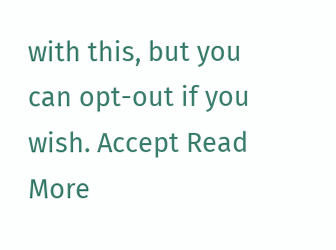with this, but you can opt-out if you wish. Accept Read More